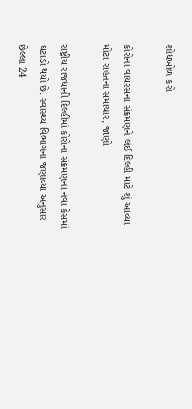શોધખોળ કરો

કોરોના વાયરસના સંક્રમણને લઈ દિલ્હી માટે શું આવ્યા મોટા રાહતના સમાચાર, જાણો

રાષ્ટ્રીય રાજધાની દિલ્હીમાં કોરોના સંક્રમણના નવા કેસમાં ઘટાડો થયો છે. સ્વાસ્થ્ય વિભાગના જણાવ્યા અનુસાર છેલ્લા 24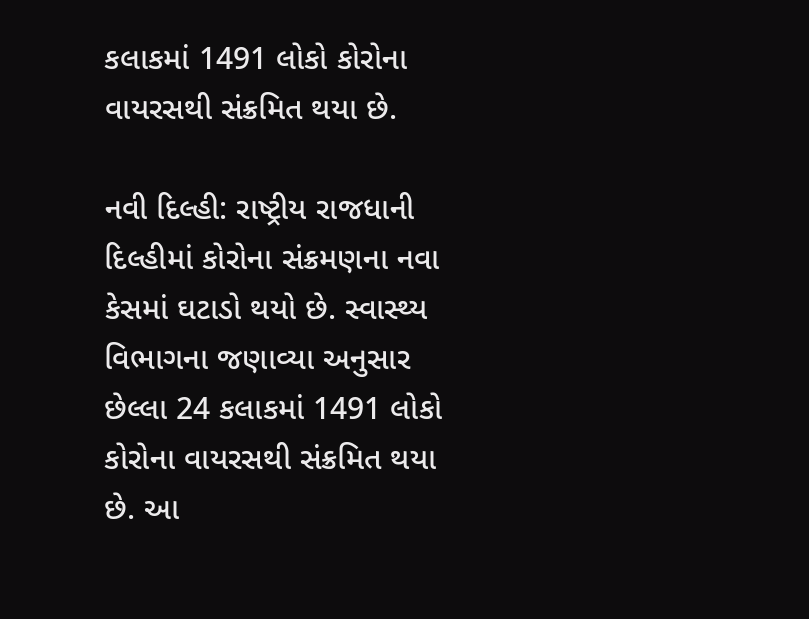કલાકમાં 1491 લોકો કોરોના વાયરસથી સંક્રમિત થયા છે.

નવી દિલ્હી: રાષ્ટ્રીય રાજધાની દિલ્હીમાં કોરોના સંક્રમણના નવા કેસમાં ઘટાડો થયો છે. સ્વાસ્થ્ય વિભાગના જણાવ્યા અનુસાર છેલ્લા 24 કલાકમાં 1491 લોકો કોરોના વાયરસથી સંક્રમિત થયા છે. આ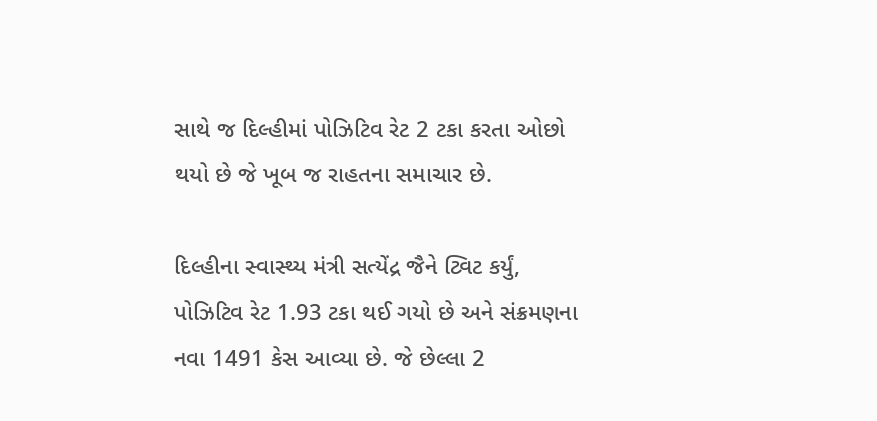સાથે જ દિલ્હીમાં પોઝિટિવ રેટ 2 ટકા કરતા ઓછો થયો છે જે ખૂબ જ રાહતના સમાચાર છે.

દિલ્હીના સ્વાસ્થ્ય મંત્રી સત્યેંદ્ર જૈને ટ્વિટ કર્યું, પોઝિટિવ રેટ 1.93 ટકા થઈ ગયો છે અને સંક્રમણના નવા 1491 કેસ આવ્યા છે. જે છેલ્લા 2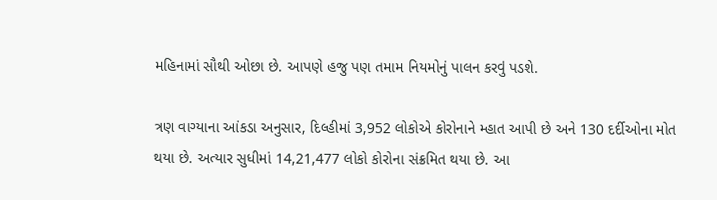મહિનામાં સૌથી ઓછા છે. આપણે હજુ પણ તમામ નિયમોનું પાલન કરવું પડશે.

ત્રણ વાગ્યાના આંકડા અનુસાર, દિલ્હીમાં 3,952 લોકોએ કોરોનાને મ્હાત આપી છે અને 130 દર્દીઓના મોત થયા છે. અત્યાર સુધીમાં 14,21,477 લોકો કોરોના સંક્રમિત થયા છે. આ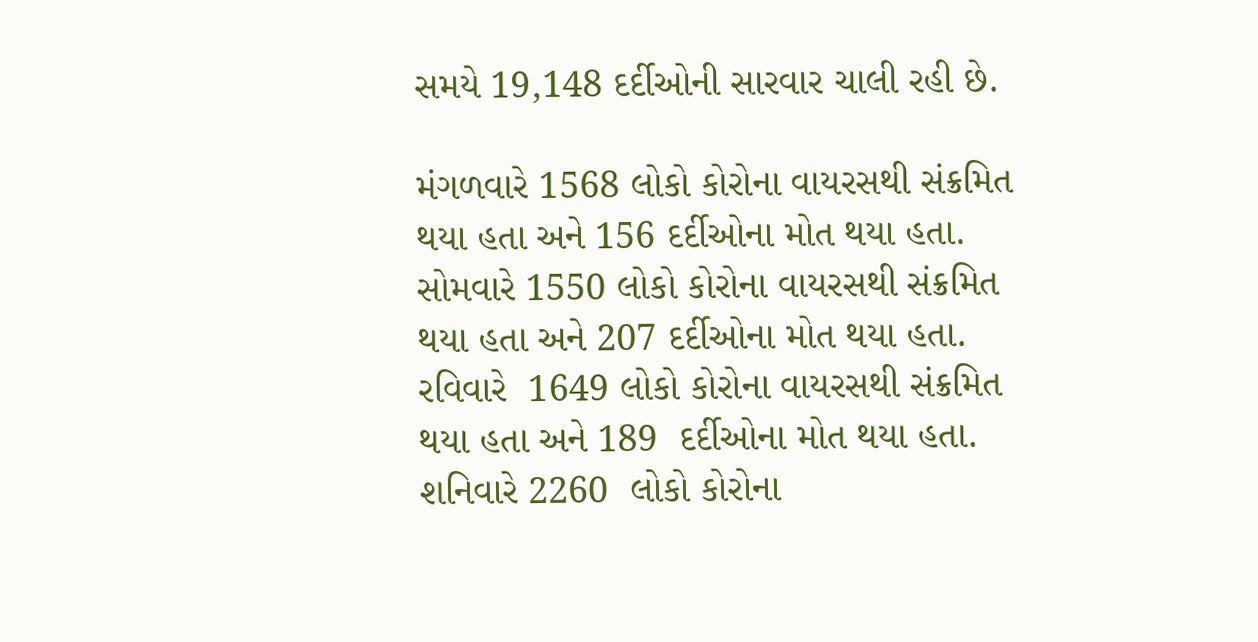સમયે 19,148 દર્દીઓની સારવાર ચાલી રહી છે.

મંગળવારે 1568 લોકો કોરોના વાયરસથી સંક્રમિત થયા હતા અને 156 દર્દીઓના મોત થયા હતા.
સોમવારે 1550 લોકો કોરોના વાયરસથી સંક્રમિત થયા હતા અને 207 દર્દીઓના મોત થયા હતા.
રવિવારે  1649 લોકો કોરોના વાયરસથી સંક્રમિત થયા હતા અને 189  દર્દીઓના મોત થયા હતા.
શનિવારે 2260  લોકો કોરોના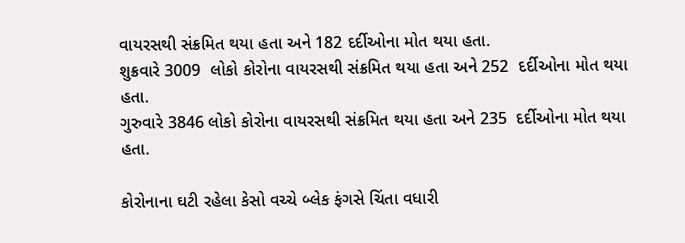વાયરસથી સંક્રમિત થયા હતા અને 182 દર્દીઓના મોત થયા હતા.
શુક્રવારે 3009  લોકો કોરોના વાયરસથી સંક્રમિત થયા હતા અને 252  દર્દીઓના મોત થયા હતા.
ગુરુવારે 3846 લોકો કોરોના વાયરસથી સંક્રમિત થયા હતા અને 235  દર્દીઓના મોત થયા હતા.

કોરોનાના ઘટી રહેલા કેસો વચ્ચે બ્લેક ફંગસે ચિંતા વધારી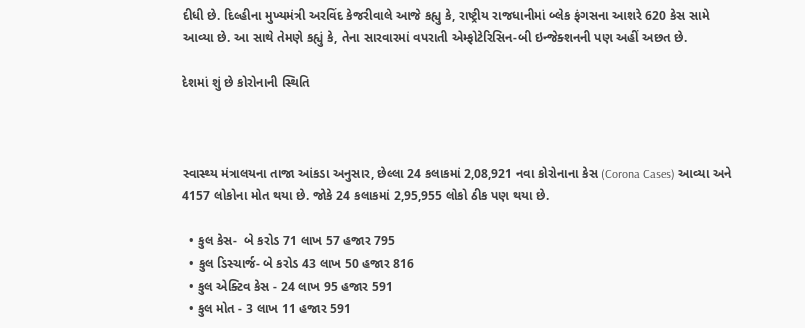દીધી છે. દિલ્હીના મુખ્યમંત્રી અરવિંદ કેજરીવાલે આજે કહ્યુ કે, રાષ્ટ્રીય રાજધાનીમાં બ્લેક ફંગસના આશરે 620 કેસ સામે આવ્યા છે. આ સાથે તેમણે કહ્યું કે, તેના સારવારમાં વપરાતી એમ્ફોટેરિસિન-બી ઇન્જેક્શનની પણ અહીં અછત છે.

દેશમાં શું છે કોરોનાની સ્થિતિ



સ્વાસ્થ્ય મંત્રાલયના તાજા આંકડા અનુસાર, છેલ્લા 24 કલાકમાં 2,08,921 નવા કોરોનાના કેસ (Corona Cases) આવ્યા અને 4157 લોકોના મોત થયા છે. જોકે 24 કલાકમાં 2,95,955 લોકો ઠીક પણ થયા છે.

  • કુલ કેસ-  બે કરોડ 71 લાખ 57 હજાર 795
  • કુલ ડિસ્ચાર્જ- બે કરોડ 43 લાખ 50 હજાર 816
  • કુલ એક્ટિવ કેસ - 24 લાખ 95 હજાર 591
  • કુલ મોત - 3 લાખ 11 હજાર 591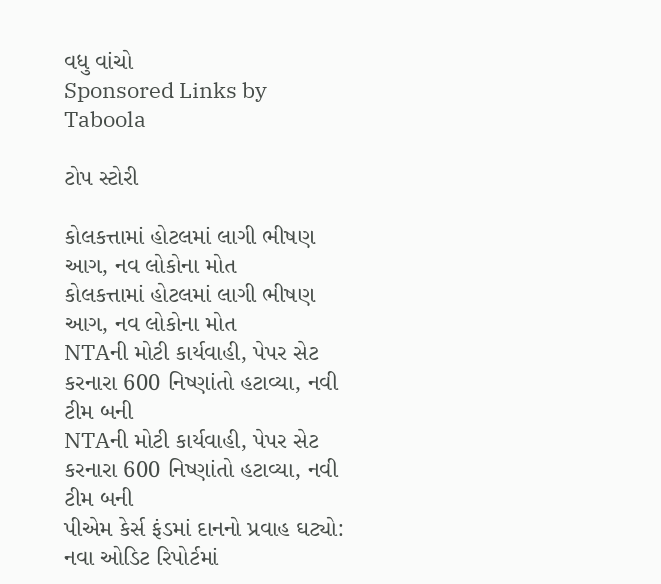વધુ વાંચો
Sponsored Links by Taboola

ટોપ સ્ટોરી

કોલકત્તામાં હોટલમાં લાગી ભીષણ આગ, નવ લોકોના મોત
કોલકત્તામાં હોટલમાં લાગી ભીષણ આગ, નવ લોકોના મોત
NTAની મોટી કાર્યવાહી, પેપર સેટ કરનારા 600 નિષ્ણાંતો હટાવ્યા, નવી ટીમ બની
NTAની મોટી કાર્યવાહી, પેપર સેટ કરનારા 600 નિષ્ણાંતો હટાવ્યા, નવી ટીમ બની
પીએમ કેર્સ ફંડમાં દાનનો પ્રવાહ ઘટ્યો: નવા ઓડિટ રિપોર્ટમાં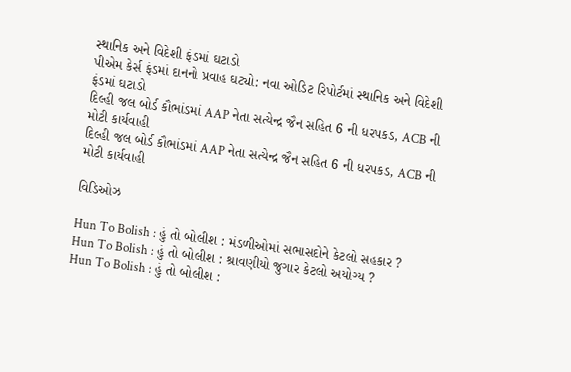સ્થાનિક અને વિદેશી ફંડમાં ઘટાડો
પીએમ કેર્સ ફંડમાં દાનનો પ્રવાહ ઘટ્યો: નવા ઓડિટ રિપોર્ટમાં સ્થાનિક અને વિદેશી ફંડમાં ઘટાડો
દિલ્હી જલ બોર્ડ કૌભાંડમાં AAP નેતા સત્યેન્દ્ર જૈન સહિત 6 ની ધરપકડ, ACB ની મોટી કાર્યવાહી
દિલ્હી જલ બોર્ડ કૌભાંડમાં AAP નેતા સત્યેન્દ્ર જૈન સહિત 6 ની ધરપકડ, ACB ની મોટી કાર્યવાહી

વિડિઓઝ

Hun To Bolish : હું તો બોલીશ : મંડળીઓમાં સભાસદોને કેટલો સહકાર ?
Hun To Bolish : હું તો બોલીશ : શ્રાવણીયો જુગાર કેટલો અયોગ્ય ?
Hun To Bolish : હું તો બોલીશ :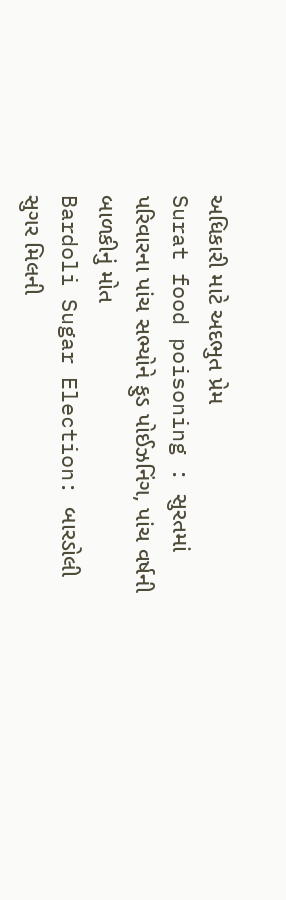અધિકારી માટે અદભુત પ્રેમ
Surat food poisoning : સુરતમાં પરિવારના પાંચ સભ્યોને ફુડ પોઈઝનિંગ, પાંચ વર્ષની બાળકીનું મોત
Bardoli Sugar Election: બારડોલી સુગર મિલની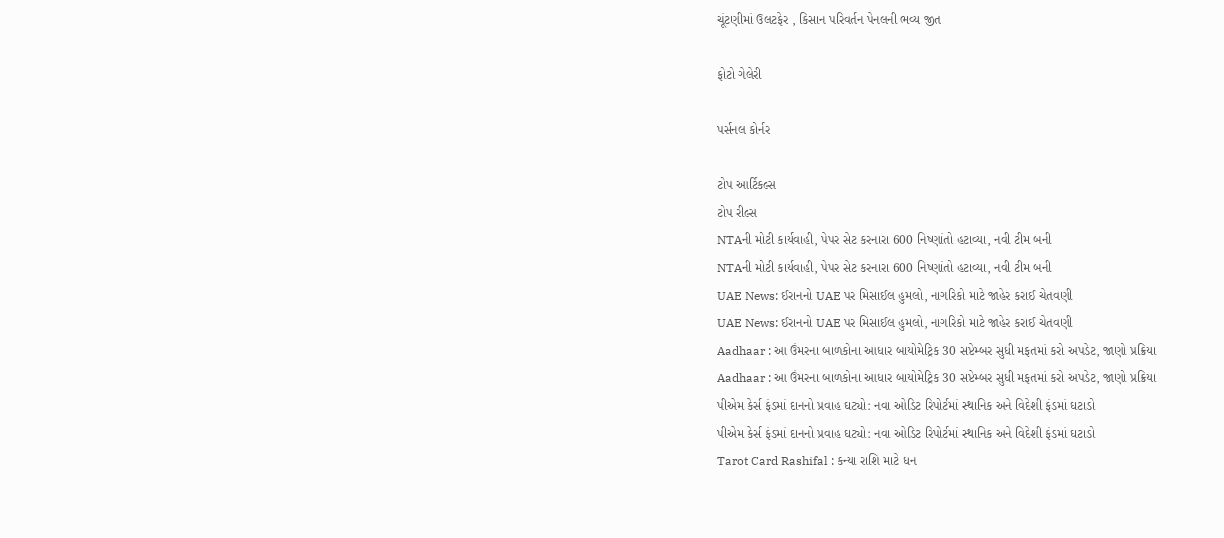ચૂંટણીમાં ઉલટફેર , કિસાન પરિવર્તન પેનલની ભવ્ય જીત

ફોટો ગેલેરી

પર્સનલ કોર્નર

ટોપ આર્ટિકલ્સ
ટોપ રીલ્સ
NTAની મોટી કાર્યવાહી, પેપર સેટ કરનારા 600 નિષ્ણાંતો હટાવ્યા, નવી ટીમ બની
NTAની મોટી કાર્યવાહી, પેપર સેટ કરનારા 600 નિષ્ણાંતો હટાવ્યા, નવી ટીમ બની
UAE News: ઈરાનનો UAE પર મિસાઈલ હુમલો, નાગરિકો માટે જાહેર કરાઈ ચેતવણી
UAE News: ઈરાનનો UAE પર મિસાઈલ હુમલો, નાગરિકો માટે જાહેર કરાઈ ચેતવણી
Aadhaar : આ ઉંમરના બાળકોના આધાર બાયોમેટ્રિક 30 સપ્ટેમ્બર સુધી મફતમાં કરો અપડેટ, જાણો પ્રક્રિયા
Aadhaar : આ ઉંમરના બાળકોના આધાર બાયોમેટ્રિક 30 સપ્ટેમ્બર સુધી મફતમાં કરો અપડેટ, જાણો પ્રક્રિયા
પીએમ કેર્સ ફંડમાં દાનનો પ્રવાહ ઘટ્યો: નવા ઓડિટ રિપોર્ટમાં સ્થાનિક અને વિદેશી ફંડમાં ઘટાડો
પીએમ કેર્સ ફંડમાં દાનનો પ્રવાહ ઘટ્યો: નવા ઓડિટ રિપોર્ટમાં સ્થાનિક અને વિદેશી ફંડમાં ઘટાડો
Tarot Card Rashifal : કન્યા રાશિ માટે ધન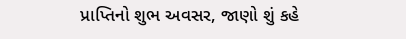પ્રાપ્તિનો શુભ અવસર, જાણો શું કહે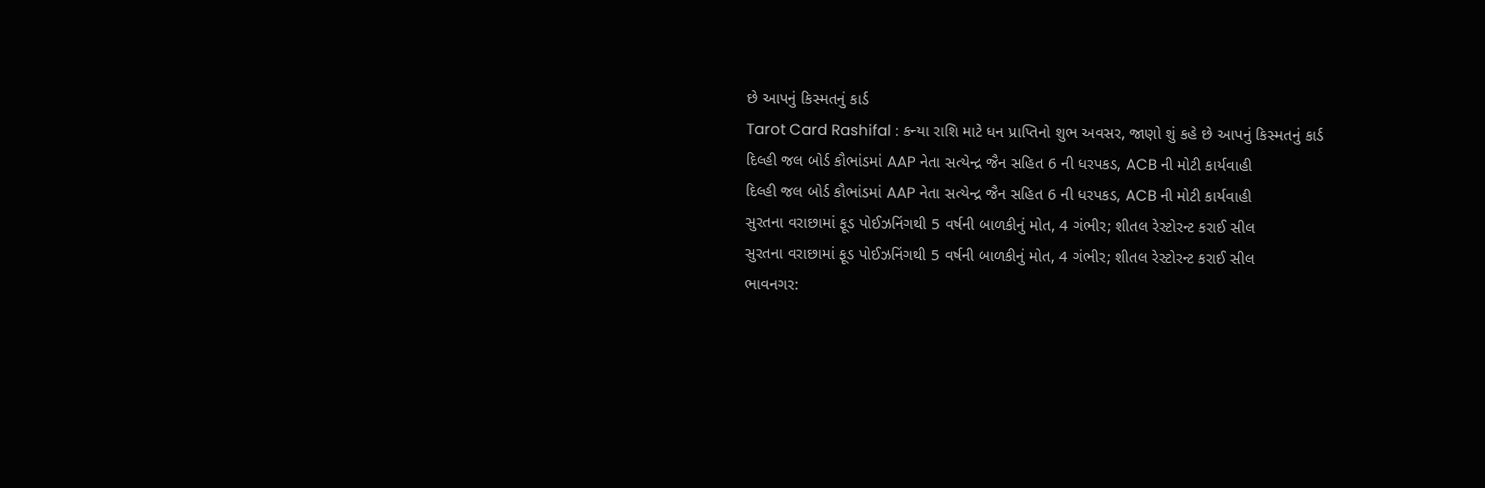છે આપનું કિસ્મતનું કાર્ડ
Tarot Card Rashifal : કન્યા રાશિ માટે ધન પ્રાપ્તિનો શુભ અવસર, જાણો શું કહે છે આપનું કિસ્મતનું કાર્ડ
દિલ્હી જલ બોર્ડ કૌભાંડમાં AAP નેતા સત્યેન્દ્ર જૈન સહિત 6 ની ધરપકડ, ACB ની મોટી કાર્યવાહી
દિલ્હી જલ બોર્ડ કૌભાંડમાં AAP નેતા સત્યેન્દ્ર જૈન સહિત 6 ની ધરપકડ, ACB ની મોટી કાર્યવાહી
સુરતના વરાછામાં ફૂડ પોઈઝનિંગથી 5 વર્ષની બાળકીનું મોત, 4 ગંભીર; શીતલ રેસ્ટોરન્ટ કરાઈ સીલ
સુરતના વરાછામાં ફૂડ પોઈઝનિંગથી 5 વર્ષની બાળકીનું મોત, 4 ગંભીર; શીતલ રેસ્ટોરન્ટ કરાઈ સીલ
ભાવનગર: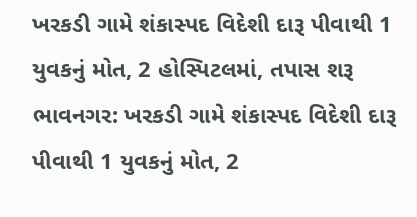ખરકડી ગામે શંકાસ્પદ વિદેશી દારૂ પીવાથી 1 યુવકનું મોત, 2 હોસ્પિટલમાં, તપાસ શરૂ
ભાવનગર: ખરકડી ગામે શંકાસ્પદ વિદેશી દારૂ પીવાથી 1 યુવકનું મોત, 2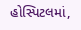હોસ્પિટલમાં,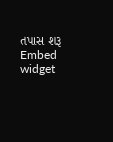તપાસ શરૂ
Embed widget